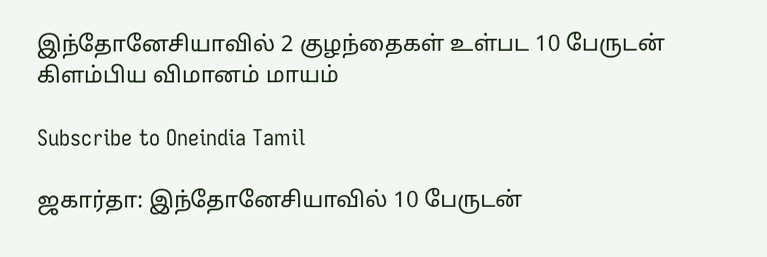இந்தோனேசியாவில் 2 குழந்தைகள் உள்பட 10 பேருடன் கிளம்பிய விமானம் மாயம்

Subscribe to Oneindia Tamil

ஜகார்தா: இந்தோனேசியாவில் 10 பேருடன்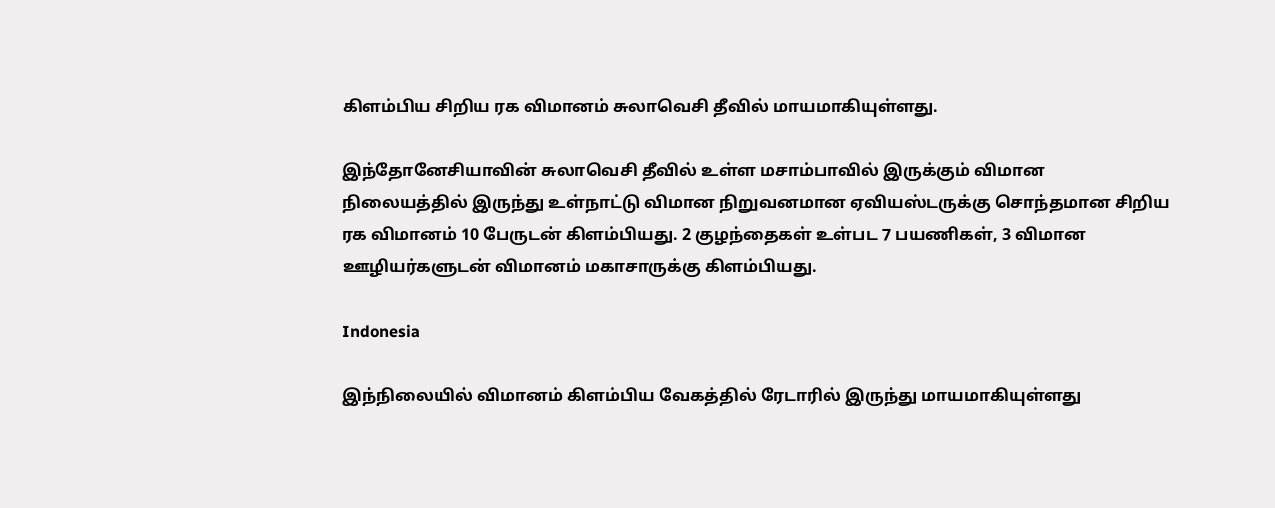கிளம்பிய சிறிய ரக விமானம் சுலாவெசி தீவில் மாயமாகியுள்ளது.

இந்தோனேசியாவின் சுலாவெசி தீவில் உள்ள மசாம்பாவில் இருக்கும் விமான நிலையத்தில் இருந்து உள்நாட்டு விமான நிறுவனமான ஏவியஸ்டருக்கு சொந்தமான சிறிய ரக விமானம் 10 பேருடன் கிளம்பியது. 2 குழந்தைகள் உள்பட 7 பயணிகள், 3 விமான ஊழியர்களுடன் விமானம் மகாசாருக்கு கிளம்பியது.

Indonesia

இந்நிலையில் விமானம் கிளம்பிய வேகத்தில் ரேடாரில் இருந்து மாயமாகியுள்ளது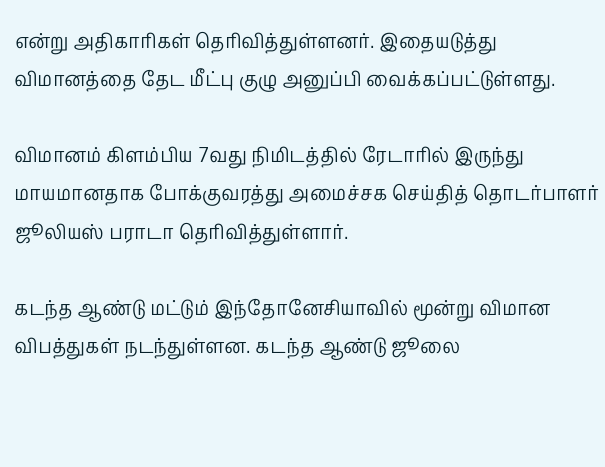என்று அதிகாரிகள் தெரிவித்துள்ளனர். இதையடுத்து விமானத்தை தேட மீட்பு குழு அனுப்பி வைக்கப்பட்டுள்ளது.

விமானம் கிளம்பிய 7வது நிமிடத்தில் ரேடாரில் இருந்து மாயமானதாக போக்குவரத்து அமைச்சக செய்தித் தொடர்பாளர் ஜூலியஸ் பராடா தெரிவித்துள்ளார்.

கடந்த ஆண்டு மட்டும் இந்தோனேசியாவில் மூன்று விமான விபத்துகள் நடந்துள்ளன. கடந்த ஆண்டு ஜூலை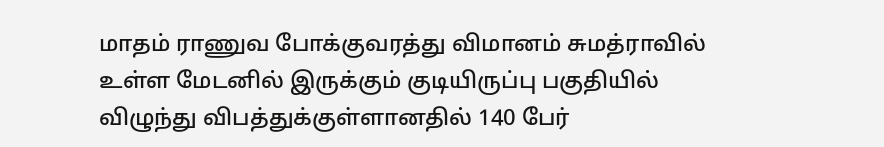மாதம் ராணுவ போக்குவரத்து விமானம் சுமத்ராவில் உள்ள மேடனில் இருக்கும் குடியிருப்பு பகுதியில் விழுந்து விபத்துக்குள்ளானதில் 140 பேர்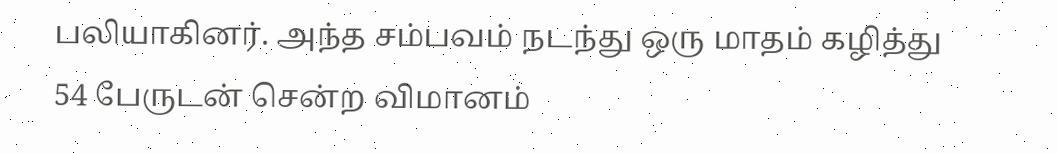பலியாகினர். அந்த சம்பவம் நடந்து ஒரு மாதம் கழித்து 54 பேருடன் சென்ற விமானம்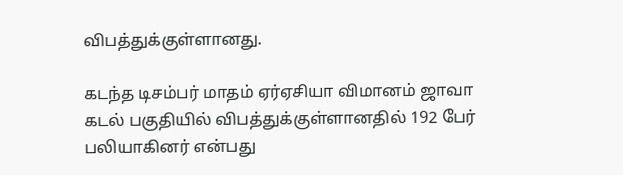விபத்துக்குள்ளானது.

கடந்த டிசம்பர் மாதம் ஏர்ஏசியா விமானம் ஜாவா கடல் பகுதியில் விபத்துக்குள்ளானதில் 192 பேர் பலியாகினர் என்பது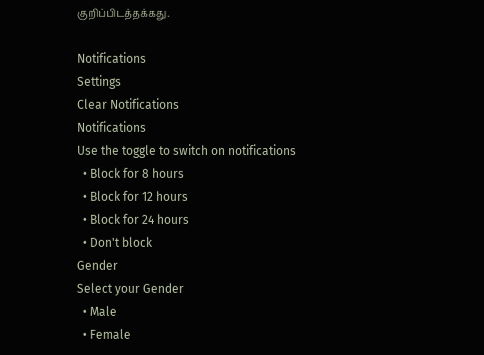குறிப்பிடத்தக்கது.

Notifications
Settings
Clear Notifications
Notifications
Use the toggle to switch on notifications
  • Block for 8 hours
  • Block for 12 hours
  • Block for 24 hours
  • Don't block
Gender
Select your Gender
  • Male
  • Female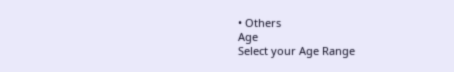• Others
Age
Select your Age Range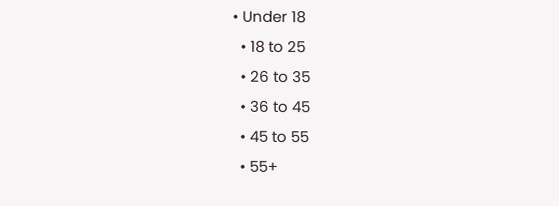• Under 18
  • 18 to 25
  • 26 to 35
  • 36 to 45
  • 45 to 55
  • 55+